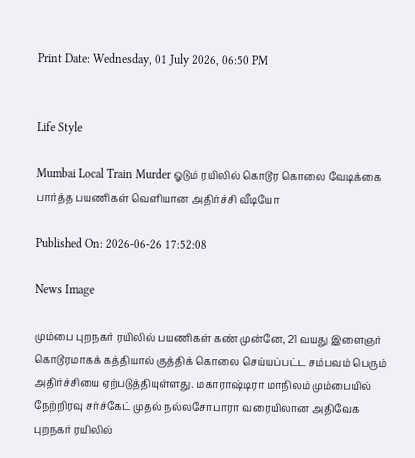Print Date: Wednesday, 01 July 2026, 06:50 PM


Life Style

Mumbai Local Train Murder ஓடும் ரயிலில் கொடூர கொலை வேடிக்கை பார்த்த பயணிகள் வெளியான அதிர்ச்சி வீடியோ

Published On: 2026-06-26 17:52:08

News Image

மும்பை புறநகர் ரயிலில் பயணிகள் கண் முன்னே, 21 வயது இளைஞர் கொடூரமாகக் கத்தியால் குத்திக் கொலை செய்யப்பட்ட சம்பவம் பெரும் அதிர்ச்சியை ஏற்படுத்தியுள்ளது. மகாராஷ்டிரா மாநிலம் மும்பையில் நேற்றிரவு சர்ச்கேட் முதல் நல்லசோபாரா வரையிலான அதிவேக புறநகர் ரயிலில்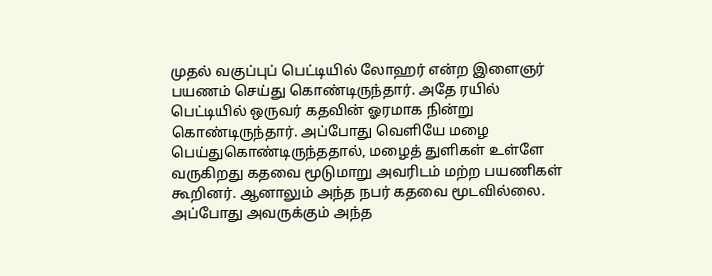முதல் வகுப்புப் பெட்டியில் லோஹர் என்ற இளைஞர் பயணம் செய்து கொண்டிருந்தார். அதே ரயில் பெட்டியில் ஒருவர் கதவின் ஓரமாக நின்று கொண்டிருந்தார். அப்போது வெளியே மழை பெய்துகொண்டிருந்ததால், மழைத் துளிகள் உள்ளே வருகிறது கதவை மூடுமாறு அவரிடம் மற்ற பயணிகள் கூறினர். ஆனாலும் அந்த நபர் கதவை மூடவில்லை. அப்போது அவருக்கும் அந்த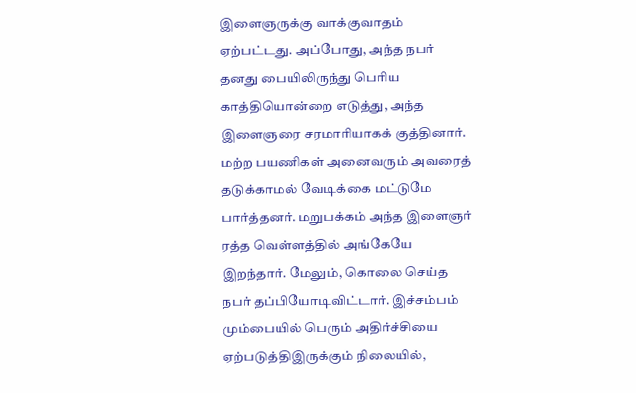இளைஞருக்கு வாக்குவாதம் ஏற்பட்டது. அப்போது, அந்த நபர் தனது பையிலிருந்து பெரிய காத்தியொன்றை எடுத்து, அந்த இளைஞரை சரமாரியாகக் குத்தினார். மற்ற பயணிகள் அனைவரும் அவரைத் தடுக்காமல் வேடிக்கை மட்டுமே பார்த்தனர். மறுபக்கம் அந்த இளைஞர் ரத்த வெள்ளத்தில் அங்கேயே இறந்தார். மேலும், கொலை செய்த நபர் தப்பியோடிவிட்டார். இச்சம்பம் மும்பையில் பெரும் அதிர்ச்சியை ஏற்படுத்திஇருக்கும் நிலையில்,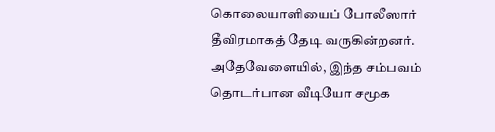கொலையாளியைப் போலீஸார் தீவிரமாகத் தேடி வருகின்றனர். அதேவேளையில், இந்த சம்பவம் தொடர்பான வீடியோ சமூக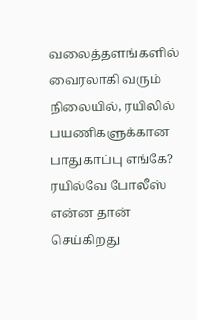வலைத்தளங்களில் வைரலாகி வரும் நிலையில், ரயிலில் பயணிகளுக்கான பாதுகாப்பு எங்கே? ரயில்வே போலீஸ் என்ன தான் செய்கிறது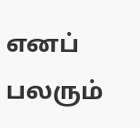எனப் பலரும்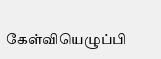கேள்வியெழுப்பி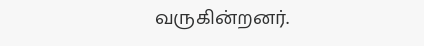வருகின்றனர்.